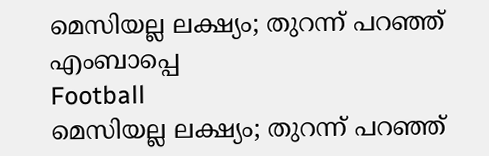മെസിയല്ല ലക്ഷ്യം; തുറന്ന് പറഞ്ഞ് എംബാപ്പെ
Football
മെസിയല്ല ലക്ഷ്യം; തുറന്ന് പറഞ്ഞ്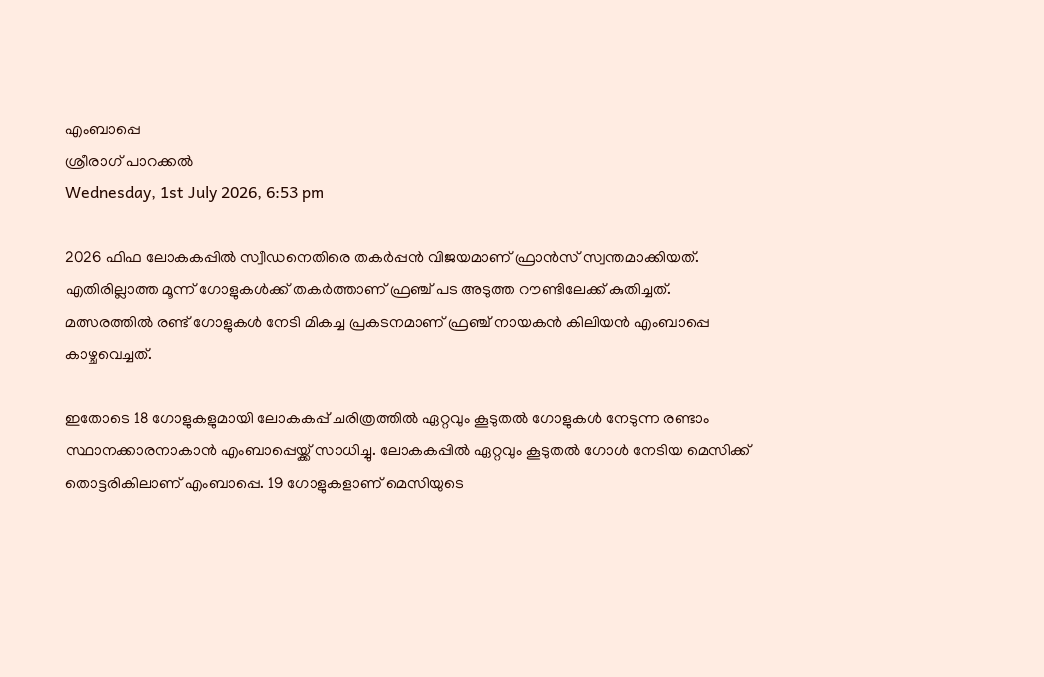എംബാപ്പെ
ശ്രീരാഗ് പാറക്കല്‍
Wednesday, 1st July 2026, 6:53 pm

2026 ഫിഫ ലോകകപ്പില്‍ സ്വീഡനെതിരെ തകര്‍പ്പന്‍ വിജയമാണ് ഫ്രാന്‍സ് സ്വന്തമാക്കിയത്. എതിരില്ലാത്ത മൂന്ന് ഗോളുകള്‍ക്ക് തകര്‍ത്താണ് ഫ്രഞ്ച് പട അടുത്ത റൗണ്ടിലേക്ക് കുതിച്ചത്. മത്സരത്തില്‍ രണ്ട് ഗോളുകള്‍ നേടി മികച്ച പ്രകടനമാണ് ഫ്രഞ്ച് നായകന്‍ കിലിയന്‍ എംബാപ്പെ കാഴ്ചവെച്ചത്.

ഇതോടെ 18 ഗോളുകളുമായി ലോകകപ്പ് ചരിത്രത്തില്‍ ഏറ്റവും കൂടുതല്‍ ഗോളുകള്‍ നേടുന്ന രണ്ടാം സ്ഥാനക്കാരനാകാന്‍ എംബാപ്പെയ്ക്ക് സാധിച്ചു. ലോകകപ്പില്‍ ഏറ്റവും കൂടുതല്‍ ഗോള്‍ നേടിയ മെസിക്ക് തൊട്ടരികിലാണ് എംബാപ്പെ. 19 ഗോളുകളാണ് മെസിയുടെ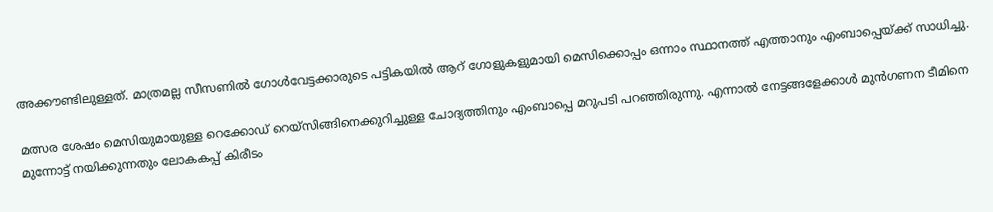അക്കൗണ്ടിലുള്ളത്. മാത്രമല്ല സീസണില്‍ ഗോള്‍വേട്ടക്കാരുടെ പട്ടികയില്‍ ആറ് ഗോളുകളുമായി മെസിക്കൊപ്പം ഒന്നാം സ്ഥാനത്ത് എത്താനും എംബാപ്പെയ്ക്ക് സാധിച്ചു.

മത്സര ശേഷം മെസിയുമായുള്ള റെക്കോഡ് റെയ്‌സിങ്ങിനെക്കുറിച്ചുള്ള ചോദ്യത്തിനും എംബാപ്പെ മറുപടി പറഞ്ഞിരുന്നു. എന്നാല്‍ നേട്ടങ്ങളേക്കാള്‍ മുന്‍ഗണന ടീമിനെ മുന്നോട്ട് നയിക്കുന്നതും ലോകകപ്പ് കിരീടം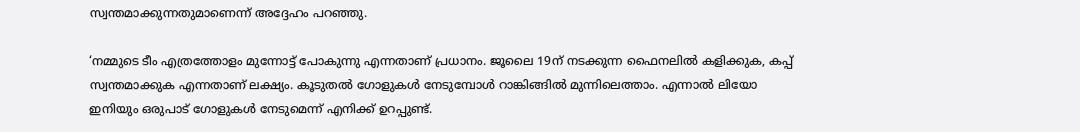സ്വന്തമാക്കുന്നതുമാണെന്ന് അദ്ദേഹം പറഞ്ഞു.

‘നമ്മുടെ ടീം എത്രത്തോളം മുന്നോട്ട് പോകുന്നു എന്നതാണ് പ്രധാനം. ജൂലൈ 19ന് നടക്കുന്ന ഫൈനലില്‍ കളിക്കുക, കപ്പ് സ്വന്തമാക്കുക എന്നതാണ് ലക്ഷ്യം. കൂടുതല്‍ ഗോളുകള്‍ നേടുമ്പോള്‍ റാങ്കിങ്ങില്‍ മുന്നിലെത്താം. എന്നാല്‍ ലിയോ ഇനിയും ഒരുപാട് ഗോളുകള്‍ നേടുമെന്ന് എനിക്ക് ഉറപ്പുണ്ട്.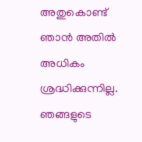അതുകൊണ്ട് ഞാന്‍ അതില്‍ അധികം ശ്രദ്ധിക്കുന്നില്ല. ഞങ്ങളുടെ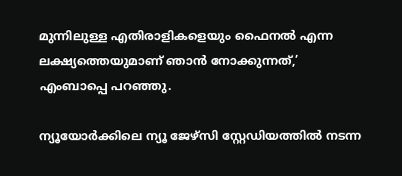മുന്നിലുള്ള എതിരാളികളെയും ഫൈനല്‍ എന്ന ലക്ഷ്യത്തെയുമാണ് ഞാന്‍ നോക്കുന്നത്,’ എംബാപ്പെ പറഞ്ഞു.

ന്യൂയോര്‍ക്കിലെ ന്യൂ ജേഴ്‌സി സ്റ്റേഡിയത്തില്‍ നടന്ന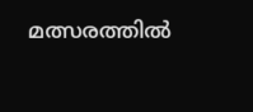മത്സരത്തില്‍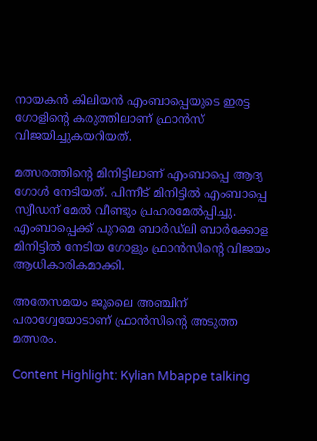നായകന്‍ കിലിയന്‍ എംബാപ്പെയുടെ ഇരട്ട ഗോളിന്റെ കരുത്തിലാണ് ഫ്രാന്‍സ് വിജയിച്ചുകയറിയത്.

മത്സരത്തിന്റെ മിനിട്ടിലാണ് എംബാപ്പെ ആദ്യ ഗോള്‍ നേടിയത്. പിന്നീട് മിനിട്ടില്‍ എംബാപ്പെ സ്വീഡന് മേല്‍ വീണ്ടും പ്രഹരമേല്‍പ്പിച്ചു. എംബാപ്പെക്ക് പുറമെ ബാര്‍ഡ്ലി ബാര്‍ക്കോള മിനിട്ടില്‍ നേടിയ ഗോളും ഫ്രാന്‍സിന്റെ വിജയം ആധികാരികമാക്കി.

അതേസമയം ജൂലൈ അഞ്ചിന് പരാഗ്വേയോടാണ് ഫ്രാന്‍സിന്റെ അടുത്ത മത്സരം.

Content Highlight: Kylian Mbappe talking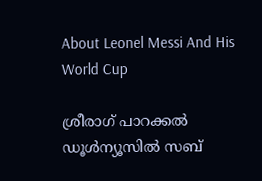About Leonel Messi And His World Cup

ശ്രീരാഗ് പാറക്കല്‍
ഡൂള്‍ന്യൂസില്‍ സബ്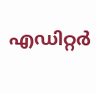എഡിറ്റര്‍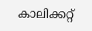കാലിക്കറ്റ്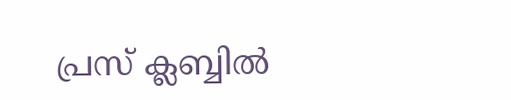പ്രസ് ക്ലബ്ബില്‍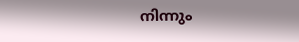നിന്നും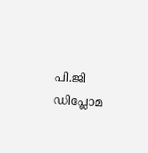പി.ജി ഡിപ്ലോമ